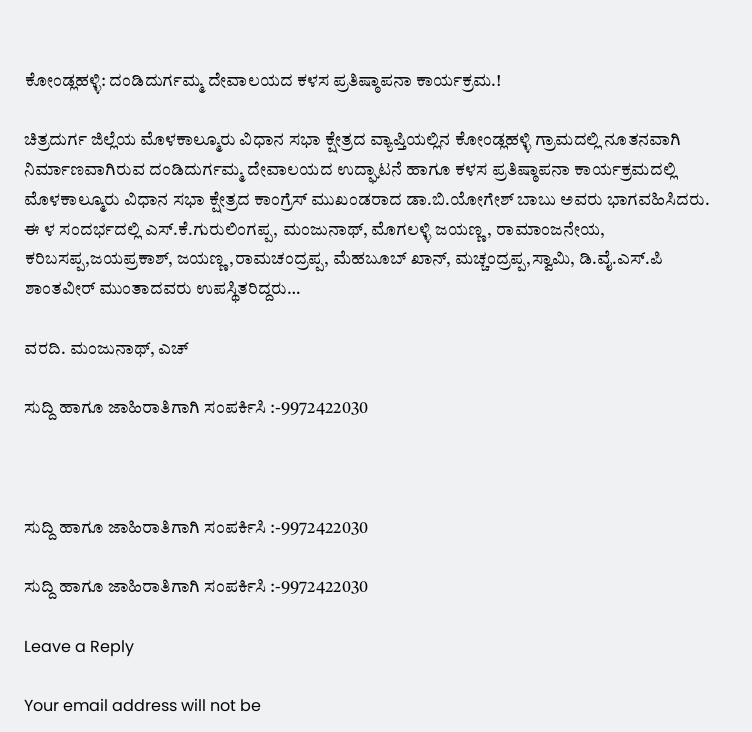ಕೋಂಡ್ಲಹಳ್ಳಿ: ದಂಡಿದುರ್ಗಮ್ಮ ದೇವಾಲಯದ ಕಳಸ ಪ್ರತಿಷ್ಠಾಪನಾ ಕಾರ್ಯಕ್ರಮ.!

ಚಿತ್ರದುರ್ಗ ಜಿಲ್ಲೆಯ ಮೊಳಕಾಲ್ಮೂರು ವಿಧಾನ ಸಭಾ ಕ್ಷೇತ್ರದ ವ್ಯಾಪ್ತಿಯಲ್ಲಿನ ಕೋಂಡ್ಲಹಳ್ಳಿ ಗ್ರಾಮದಲ್ಲಿ ನೂತನವಾಗಿ ನಿರ್ಮಾಣವಾಗಿರುವ ದಂಡಿದುರ್ಗಮ್ಮ ದೇವಾಲಯದ ಉದ್ಘಾಟನೆ ಹಾಗೂ ಕಳಸ ಪ್ರತಿಷ್ಠಾಪನಾ ಕಾರ್ಯಕ್ರಮದಲ್ಲಿ ಮೊಳಕಾಲ್ಮೂರು ವಿಧಾನ ಸಭಾ ಕ್ಷೇತ್ರದ ಕಾಂಗ್ರೆಸ್ ಮುಖಂಡರಾದ ಡಾ.ಬಿ.ಯೋಗೇಶ್ ಬಾಬು ಅವರು ಭಾಗವಹಿಸಿದರು. ಈ ಳ ಸಂದರ್ಭದಲ್ಲಿ ಎಸ್.ಕೆ.ಗುರುಲಿಂಗಪ್ಪ, ಮಂಜುನಾಥ್, ಮೊಗಲಳ್ಳಿ ಜಯಣ್ಣ, ರಾಮಾಂಜನೇಯ, ಕರಿಬಸಪ್ಪ,ಜಯಪ್ರಕಾಶ್, ಜಯಣ್ಣ ,ರಾಮಚಂದ್ರಪ್ಪ, ಮೆಹಬೂಬ್ ಖಾನ್, ಮಚ್ಚಂದ್ರಪ್ಪ,ಸ್ವಾಮಿ, ಡಿ.ವೈ.ಎಸ್.ಪಿ ಶಾಂತವೀರ್ ಮುಂತಾದವರು ಉಪಸ್ಥಿತರಿದ್ದರು…

ವರದಿ. ಮಂಜುನಾಥ್, ಎಚ್

ಸುದ್ದಿ ಹಾಗೂ ಜಾಹಿರಾತಿಗಾಗಿ ಸಂಪರ್ಕಿಸಿ :-9972422030



ಸುದ್ದಿ ಹಾಗೂ ಜಾಹಿರಾತಿಗಾಗಿ ಸಂಪರ್ಕಿಸಿ :-9972422030

ಸುದ್ದಿ ಹಾಗೂ ಜಾಹಿರಾತಿಗಾಗಿ ಸಂಪರ್ಕಿಸಿ :-9972422030

Leave a Reply

Your email address will not be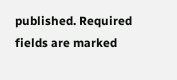published. Required fields are marked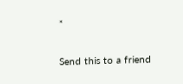*

Send this to a friend